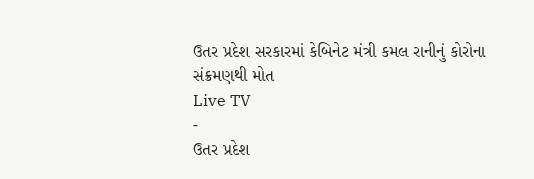ઉતર પ્રદેશ સરકારમાં કેબિનેટ મંત્રી કમલ રાનીનું કોરોના સંક્રમણથી મોત
Live TV
-
ઉતર પ્રદેશ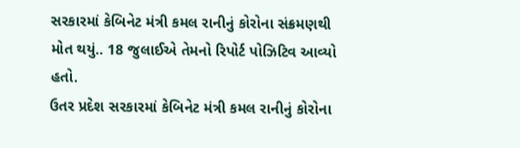સરકારમાં કેબિનેટ મંત્રી કમલ રાનીનું કોરોના સંક્રમણથી મોત થયું.. 18 જુલાઈએ તેમનો રિપોર્ટ પોઝિટિવ આવ્યો હતો.
ઉતર પ્રદેશ સરકારમાં કેબિનેટ મંત્રી કમલ રાનીનું કોરોના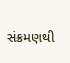સંક્રમણથી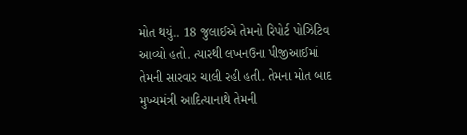મોત થયું.. 18 જુલાઈએ તેમનો રિપોર્ટ પોઝિટિવ આવ્યો હતો. ત્યારથી લખનઉના પીજીઆઈમાં તેમની સારવાર ચાલી રહી હતી. તેમના મોત બાદ મુખ્યમંત્રી આદિત્યાનાથે તેમની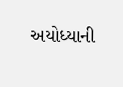અયોધ્યાની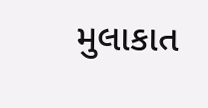મુલાકાત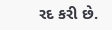રદ કરી છે.